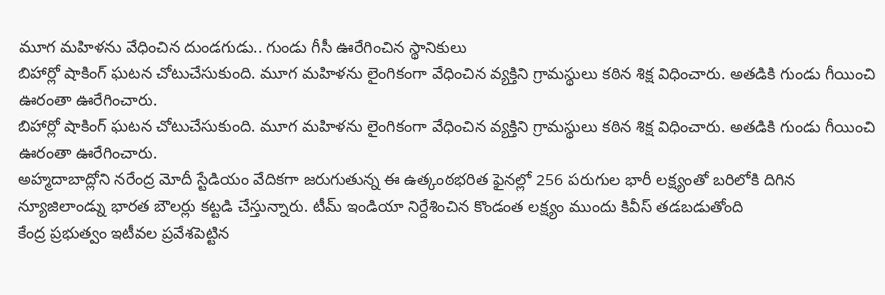మూగ మహిళను వేధించిన దుండగుడు.. గుండు గీసీ ఊరేగించిన స్థానికులు
బిహార్లో షాకింగ్ ఘటన చోటుచేసుకుంది. మూగ మహిళను లైంగికంగా వేధించిన వ్యక్తిని గ్రామస్థులు కఠిన శిక్ష విధించారు. అతడికి గుండు గీయించి ఊరంతా ఊరేగించారు.
బిహార్లో షాకింగ్ ఘటన చోటుచేసుకుంది. మూగ మహిళను లైంగికంగా వేధించిన వ్యక్తిని గ్రామస్థులు కఠిన శిక్ష విధించారు. అతడికి గుండు గీయించి ఊరంతా ఊరేగించారు.
అహ్మదాబాద్లోని నరేంద్ర మోదీ స్టేడియం వేదికగా జరుగుతున్న ఈ ఉత్కంఠభరిత ఫైనల్లో 256 పరుగుల భారీ లక్ష్యంతో బరిలోకి దిగిన న్యూజిలాండ్ను భారత బౌలర్లు కట్టడి చేస్తున్నారు. టీమ్ ఇండియా నిర్దేశించిన కొండంత లక్ష్యం ముందు కివీస్ తడబడుతోంది
కేంద్ర ప్రభుత్వం ఇటీవల ప్రవేశపెట్టిన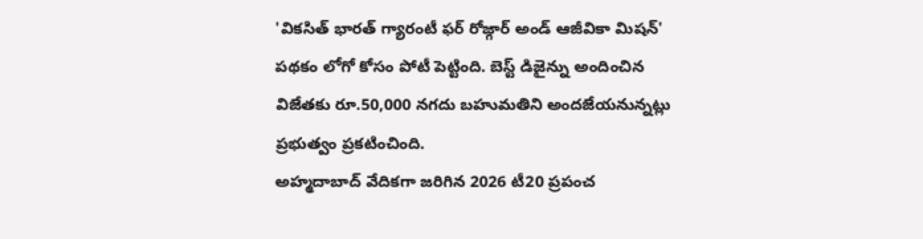'వికసిత్ భారత్ గ్యారంటీ ఫర్ రోజ్గార్ అండ్ ఆజీవికా మిషన్' పథకం లోగో కోసం పోటీ పెట్టింది. బెస్ట్ డిజైన్ను అందించిన విజేతకు రూ.50,000 నగదు బహుమతిని అందజేయనున్నట్లు ప్రభుత్వం ప్రకటించింది.
అహ్మదాబాద్ వేదికగా జరిగిన 2026 టీ20 ప్రపంచ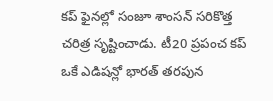కప్ ఫైనల్లో సంజూ శాంసన్ సరికొత్త చరిత్ర సృష్టించాడు. టీ20 ప్రపంచ కప్ ఒకే ఎడిషన్లో భారత్ తరపున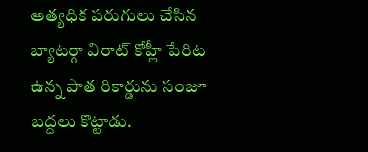అత్యధిక పరుగులు చేసిన బ్యాటర్గా విరాట్ కోహ్లీ పేరిట ఉన్న పాత రికార్డును సంజూ బద్దలు కొట్టాడు.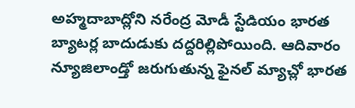అహ్మదాబాద్లోని నరేంద్ర మోడీ స్టేడియం భారత బ్యాటర్ల బాదుడుకు దద్దరిల్లిపోయింది. ఆదివారం న్యూజిలాండ్తో జరుగుతున్న ఫైనల్ మ్యాచ్లో భారత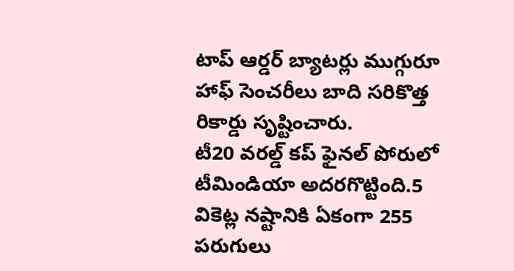టాప్ ఆర్డర్ బ్యాటర్లు ముగ్గురూ హాఫ్ సెంచరీలు బాది సరికొత్త రికార్డు సృష్టించారు.
టీ20 వరల్డ్ కప్ ఫైనల్ పోరులో టీమిండియా అదరగొట్టింది.5 వికెట్ల నష్టానికి ఏకంగా 255 పరుగులు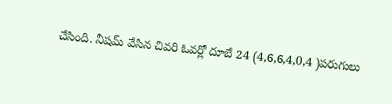చేసింది. నీషమ్ వేసిన చివరి ఓవర్లో దూబే 24 (4,6,6,4,0,4 )పరుగులు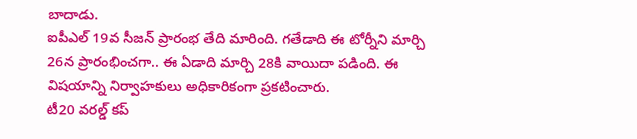బాదాడు.
ఐపీఎల్ 19వ సీజన్ ప్రారంభ తేది మారింది. గతేడాది ఈ టోర్నీని మార్చి 26న ప్రారంభించగా.. ఈ ఏడాది మార్చి 28కి వాయిదా పడింది. ఈ విషయాన్ని నిర్వాహకులు అధికారికంగా ప్రకటించారు.
టీ20 వరల్డ్ కప్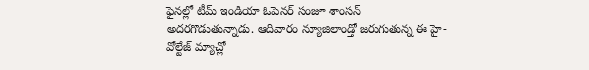ఫైనల్లో టీమ్ ఇండియా ఓపెనర్ సంజూ శాంసన్ అదరగొడుతున్నాడు. ఆదివారం న్యూజిలాండ్తో జరుగుతున్న ఈ హై-వోల్టేజ్ మ్యాచ్లో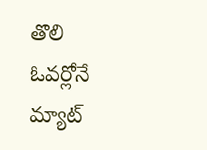తొలి ఓవర్లోనే మ్యాట్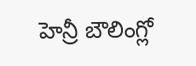హెన్రీ బౌలింగ్లో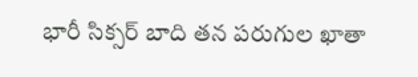భారీ సిక్సర్ బాది తన పరుగుల ఖాతా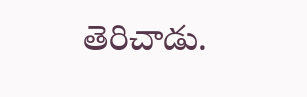తెరిచాడు.